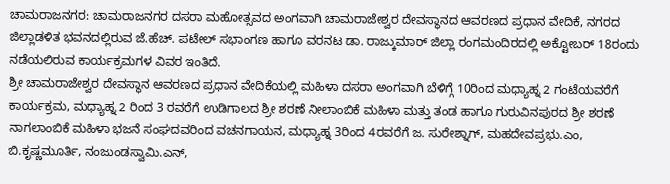ಚಾಮರಾಜನಗರ: ಚಾಮರಾಜನಗರ ದಸರಾ ಮಹೋತ್ಸವದ ಅಂಗವಾಗಿ ಚಾಮರಾಜೇಶ್ವರ ದೇವಸ್ಥಾನದ ಆವರಣದ ಪ್ರಧಾನ ವೇದಿಕೆ, ನಗರದ ಜಿಲ್ಲಾಡಳಿತ ಭವನದಲ್ಲಿರುವ ಜೆ.ಹೆಚ್. ಪಟೇಲ್ ಸಭಾಂಗಣ ಹಾಗೂ ವರನಟ ಡಾ. ರಾಜ್ಕುಮಾರ್ ಜಿಲ್ಲಾ ರಂಗಮಂದಿರದಲ್ಲಿ ಅಕ್ಟೋಬರ್ 18ರಂದು ನಡೆಯಲಿರುವ ಕಾರ್ಯಕ್ರಮಗಳ ವಿವರ ಇಂತಿದೆ.
ಶ್ರೀ ಚಾಮರಾಜೇಶ್ವರ ದೇವಸ್ಥಾನ ಆವರಣದ ಪ್ರಧಾನ ವೇದಿಕೆಯಲ್ಲಿ ಮಹಿಳಾ ದಸರಾ ಅಂಗವಾಗಿ ಬೆಳಿಗ್ಗೆ 10ರಿಂದ ಮಧ್ಯಾಹ್ನ 2 ಗಂಟೆಯವರೆಗೆ ಕಾರ್ಯಕ್ರಮ, ಮಧ್ಯಾಹ್ನ 2 ರಿಂದ 3 ರವರೆಗೆ ಉಡಿಗಾಲದ ಶ್ರೀ ಶರಣೆ ನೀಲಾಂಬಿಕೆ ಮಹಿಳಾ ಮತ್ತು ತಂಡ ಹಾಗೂ ಗುರುವಿನಪುರದ ಶ್ರೀ ಶರಣೆ ನಾಗಲಾಂಬಿಕೆ ಮಹಿಳಾ ಭಜನೆ ಸಂಘದವರಿಂದ ವಚನಗಾಯನ, ಮಧ್ಯಾಹ್ನ 3ರಿಂದ 4ರವರೆಗೆ ಜ. ಸುರೇಶ್ನಾಗ್, ಮಹದೇವಪ್ರಭು.ಎಂ, ಬಿ.ಕೃಷ್ಣಮೂರ್ತಿ, ನಂಜುಂಡಸ್ವಾಮಿ.ಎನ್,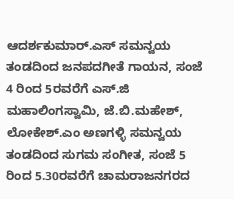ಆದರ್ಶಕುಮಾರ್.ಎಸ್ ಸಮನ್ವಯ ತಂಡದಿಂದ ಜನಪದಗೀತೆ ಗಾಯನ, ಸಂಜೆ 4 ರಿಂದ 5ರವರೆಗೆ ಎಸ್.ಜಿ ಮಹಾಲಿಂಗಸ್ವಾಮಿ, ಜೆ.ಬಿ.ಮಹೇಶ್, ಲೋಕೇಶ್.ಎಂ ಅಣಗಳ್ಳಿ ಸಮನ್ವಯ ತಂಡದಿಂದ ಸುಗಮ ಸಂಗೀತ, ಸಂಜೆ 5 ರಿಂದ 5.30ರವರೆಗೆ ಚಾಮರಾಜನಗರದ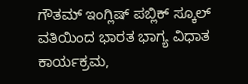ಗೌತಮ್ ಇಂಗ್ಲಿಷ್ ಪಬ್ಲಿಕ್ ಸ್ಕೂಲ್ ವತಿಯಿಂದ ಭಾರತ ಭಾಗ್ಯ ವಿಧಾತ ಕಾರ್ಯಕ್ರಮ,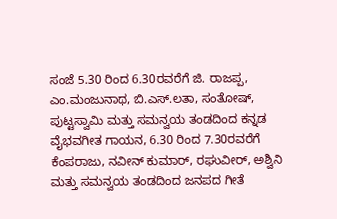ಸಂಜೆ 5.30 ರಿಂದ 6.30ರವರೆಗೆ ಜಿ. ರಾಜಪ್ಪ, ಎಂ.ಮಂಜುನಾಥ, ಬಿ.ಎಸ್.ಲತಾ, ಸಂತೋಷ್, ಪುಟ್ಟಸ್ವಾಮಿ ಮತ್ತು ಸಮನ್ವಯ ತಂಡದಿಂದ ಕನ್ನಡ ವೈಭವಗೀತ ಗಾಯನ, 6.30 ರಿಂದ 7.30ರವರೆಗೆ ಕೆಂಪರಾಜು, ನವೀನ್ ಕುಮಾರ್, ರಘುವೀರ್, ಅಶ್ವಿನಿ ಮತ್ತು ಸಮನ್ವಯ ತಂಡದಿಂದ ಜನಪದ ಗೀತೆ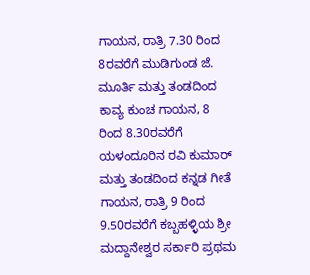ಗಾಯನ, ರಾತ್ರಿ 7.30 ರಿಂದ 8ರವರೆಗೆ ಮುಡಿಗುಂಡ ಜೆ. ಮೂರ್ತಿ ಮತ್ತು ತಂಡದಿಂದ ಕಾವ್ಯ ಕುಂಚ ಗಾಯನ, 8 ರಿಂದ 8.30ರವರೆಗೆ ಯಳಂದೂರಿನ ರವಿ ಕುಮಾರ್ ಮತ್ತು ತಂಡದಿಂದ ಕನ್ನಡ ಗೀತೆ ಗಾಯನ, ರಾತ್ರಿ 9 ರಿಂದ 9.50ರವರೆಗೆ ಕಬ್ಬಹಳ್ಳಿಯ ಶ್ರೀ ಮದ್ದಾನೇಶ್ವರ ಸರ್ಕಾರಿ ಪ್ರಥಮ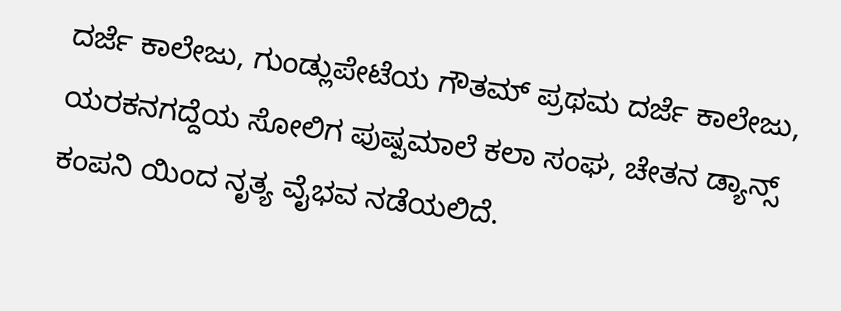ದರ್ಜೆ ಕಾಲೇಜು, ಗುಂಡ್ಲುಪೇಟೆಯ ಗೌತಮ್ ಪ್ರಥಮ ದರ್ಜೆ ಕಾಲೇಜು, ಯರಕನಗದ್ದೆಯ ಸೋಲಿಗ ಪುಷ್ಪಮಾಲೆ ಕಲಾ ಸಂಘ, ಚೇತನ ಡ್ಯಾನ್ಸ್ ಕಂಪನಿ ಯಿಂದ ನೃತ್ಯ ವೈಭವ ನಡೆಯಲಿದೆ.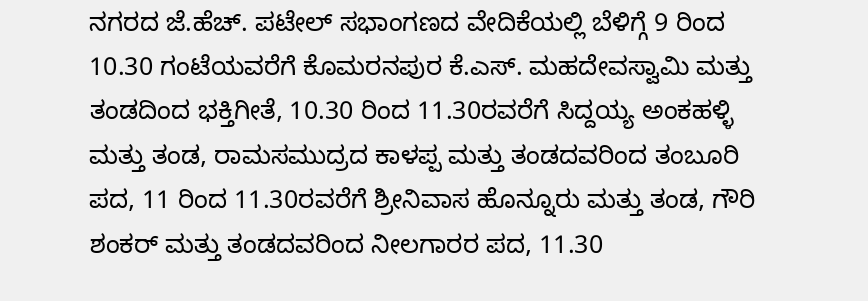ನಗರದ ಜೆ.ಹೆಚ್. ಪಟೇಲ್ ಸಭಾಂಗಣದ ವೇದಿಕೆಯಲ್ಲಿ ಬೆಳಿಗ್ಗೆ 9 ರಿಂದ 10.30 ಗಂಟೆಯವರೆಗೆ ಕೊಮರನಪುರ ಕೆ.ಎಸ್. ಮಹದೇವಸ್ವಾಮಿ ಮತ್ತು ತಂಡದಿಂದ ಭಕ್ತಿಗೀತೆ, 10.30 ರಿಂದ 11.30ರವರೆಗೆ ಸಿದ್ದಯ್ಯ ಅಂಕಹಳ್ಳಿ ಮತ್ತು ತಂಡ, ರಾಮಸಮುದ್ರದ ಕಾಳಪ್ಪ ಮತ್ತು ತಂಡದವರಿಂದ ತಂಬೂರಿ ಪದ, 11 ರಿಂದ 11.30ರವರೆಗೆ ಶ್ರೀನಿವಾಸ ಹೊನ್ನೂರು ಮತ್ತು ತಂಡ, ಗೌರಿ ಶಂಕರ್ ಮತ್ತು ತಂಡದವರಿಂದ ನೀಲಗಾರರ ಪದ, 11.30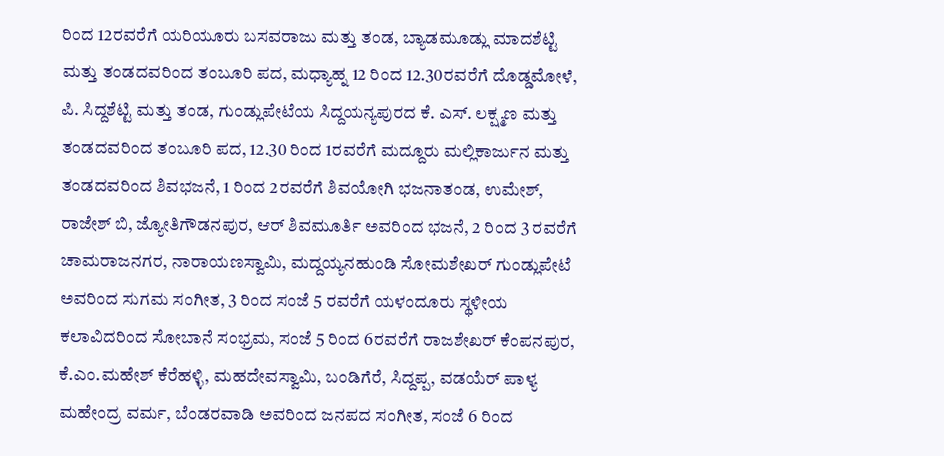ರಿಂದ 12ರವರೆಗೆ ಯರಿಯೂರು ಬಸವರಾಜು ಮತ್ತು ತಂಡ, ಬ್ಯಾಡಮೂಡ್ಲು ಮಾದಶೆಟ್ಟಿ ಮತ್ತು ತಂಡದವರಿಂದ ತಂಬೂರಿ ಪದ, ಮಧ್ಯಾಹ್ನ 12 ರಿಂದ 12.30ರವರೆಗೆ ದೊಡ್ಡಮೋಳೆ, ಪಿ. ಸಿದ್ದಶೆಟ್ಟಿ ಮತ್ತು ತಂಡ, ಗುಂಡ್ಲುಪೇಟೆಯ ಸಿದ್ದಯನ್ಯಪುರದ ಕೆ. ಎಸ್. ಲಕ್ಷ್ಮಣ ಮತ್ತು ತಂಡದವರಿಂದ ತಂಬೂರಿ ಪದ, 12.30 ರಿಂದ 1ರವರೆಗೆ ಮದ್ದೂರು ಮಲ್ಲಿಕಾರ್ಜುನ ಮತ್ತು ತಂಡದವರಿಂದ ಶಿವಭಜನೆ, 1 ರಿಂದ 2ರವರೆಗೆ ಶಿವಯೋಗಿ ಭಜನಾತಂಡ, ಉಮೇಶ್, ರಾಜೇಶ್ ಬಿ, ಜ್ಯೋತಿಗೌಡನಪುರ, ಆರ್ ಶಿವಮೂರ್ತಿ ಅವರಿಂದ ಭಜನೆ, 2 ರಿಂದ 3 ರವರೆಗೆ ಚಾಮರಾಜನಗರ, ನಾರಾಯಣಸ್ವಾಮಿ, ಮದ್ದಯ್ಯನಹುಂಡಿ ಸೋಮಶೇಖರ್ ಗುಂಡ್ಲುಪೇಟೆ ಅವರಿಂದ ಸುಗಮ ಸಂಗೀತ, 3 ರಿಂದ ಸಂಜೆ 5 ರವರೆಗೆ ಯಳಂದೂರು ಸ್ಥಳೀಯ ಕಲಾವಿದರಿಂದ ಸೋಬಾನೆ ಸಂಭ್ರಮ, ಸಂಜೆ 5 ರಿಂದ 6ರವರೆಗೆ ರಾಜಶೇಖರ್ ಕೆಂಪನಪುರ, ಕೆ.ಎಂ.ಮಹೇಶ್ ಕೆರೆಹಳ್ಳಿ, ಮಹದೇವಸ್ವಾಮಿ, ಬಂಡಿಗೆರೆ, ಸಿದ್ದಪ್ಪ, ವಡಯೆರ್ ಪಾಳ್ಯ ಮಹೇಂದ್ರ ವರ್ಮ, ಬೆಂಡರವಾಡಿ ಅವರಿಂದ ಜನಪದ ಸಂಗೀತ, ಸಂಜೆ 6 ರಿಂದ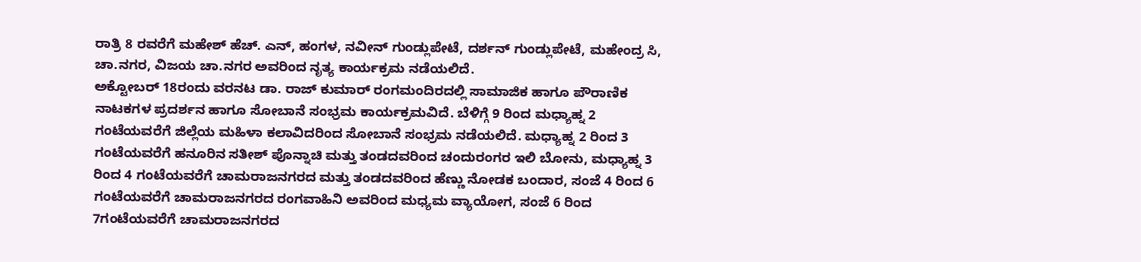ರಾತ್ರಿ 8 ರವರೆಗೆ ಮಹೇಶ್ ಹೆಚ್. ಎನ್, ಹಂಗಳ, ನವೀನ್ ಗುಂಡ್ಲುಪೇಟೆ, ದರ್ಶನ್ ಗುಂಡ್ಲುಪೇಟೆ, ಮಹೇಂದ್ರ ಸಿ, ಚಾ.ನಗರ, ವಿಜಯ ಚಾ.ನಗರ ಅವರಿಂದ ನೃತ್ಯ ಕಾರ್ಯಕ್ರಮ ನಡೆಯಲಿದೆ.
ಅಕ್ಟೋಬರ್ 18ರಂದು ವರನಟ ಡಾ. ರಾಜ್ ಕುಮಾರ್ ರಂಗಮಂದಿರದಲ್ಲಿ ಸಾಮಾಜಿಕ ಹಾಗೂ ಪೌರಾಣಿಕ ನಾಟಕಗಳ ಪ್ರದರ್ಶನ ಹಾಗೂ ಸೋಬಾನೆ ಸಂಭ್ರಮ ಕಾರ್ಯಕ್ರಮವಿದೆ. ಬೆಳಿಗ್ಗೆ 9 ರಿಂದ ಮಧ್ಯಾಹ್ನ 2 ಗಂಟೆಯವರೆಗೆ ಜಿಲ್ಲೆಯ ಮಹಿಳಾ ಕಲಾವಿದರಿಂದ ಸೋಬಾನೆ ಸಂಭ್ರಮ ನಡೆಯಲಿದೆ. ಮಧ್ಯಾಹ್ನ 2 ರಿಂದ 3 ಗಂಟೆಯವರೆಗೆ ಹನೂರಿನ ಸತೀಶ್ ಪೊನ್ನಾಚಿ ಮತ್ತು ತಂಡದವರಿಂದ ಚಂದುರಂಗರ ಇಲಿ ಬೋನು, ಮಧ್ಯಾಹ್ನ 3 ರಿಂದ 4 ಗಂಟೆಯವರೆಗೆ ಚಾಮರಾಜನಗರದ ಮತ್ತು ತಂಡದವರಿಂದ ಹೆಣ್ಣು ನೋಡಕ ಬಂದಾರ, ಸಂಜೆ 4 ರಿಂದ 6 ಗಂಟೆಯವರೆಗೆ ಚಾಮರಾಜನಗರದ ರಂಗವಾಹಿನಿ ಅವರಿಂದ ಮಧ್ಯಮ ವ್ಯಾಯೋಗ, ಸಂಜೆ 6 ರಿಂದ 7ಗಂಟೆಯವರೆಗೆ ಚಾಮರಾಜನಗರದ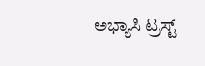ಅಭ್ಯಾಸಿ ಟ್ರಸ್ಟ್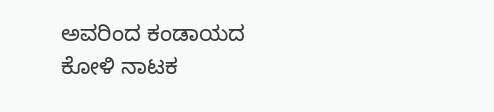ಅವರಿಂದ ಕಂಡಾಯದ ಕೋಳಿ ನಾಟಕ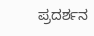ಪ್ರದರ್ಶನ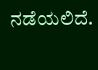ನಡೆಯಲಿದೆ.